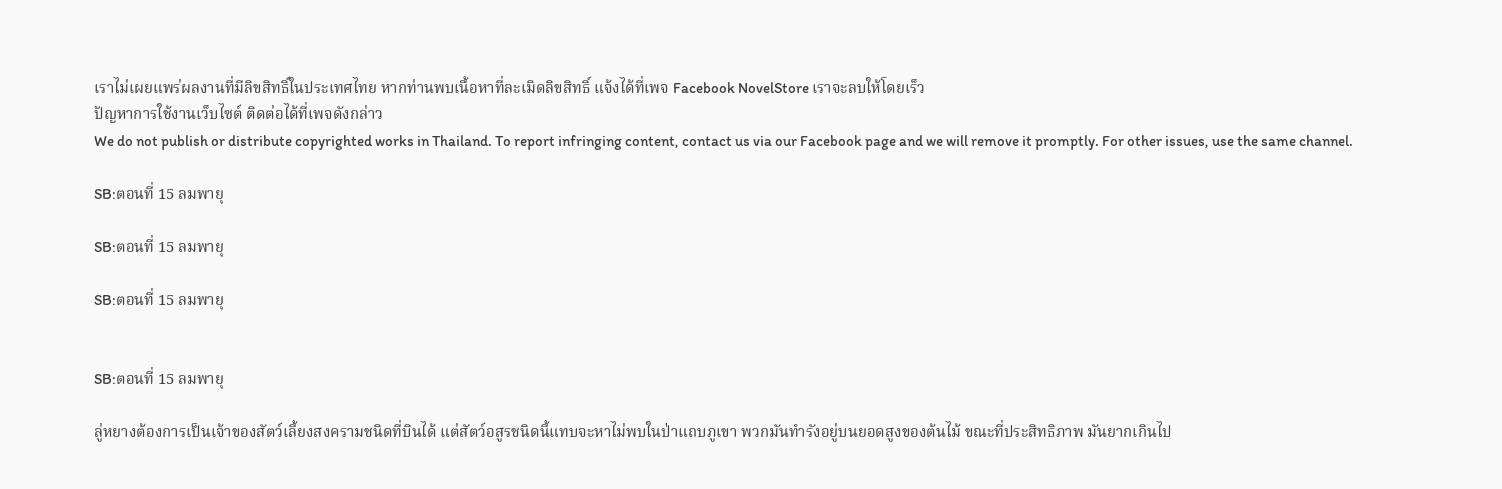เราไม่เผยแพร่ผลงานที่มีลิขสิทธิ์ในประเทศไทย หากท่านพบเนื้อหาที่ละเมิดลิขสิทธิ์ แจ้งได้ที่เพจ Facebook NovelStore เราจะลบให้โดยเร็ว
ปัญหาการใช้งานเว็บไซต์ ติดต่อได้ที่เพจดังกล่าว
We do not publish or distribute copyrighted works in Thailand. To report infringing content, contact us via our Facebook page and we will remove it promptly. For other issues, use the same channel.

SB:ตอนที่ 15 ลมพายุ

SB:ตอนที่ 15 ลมพายุ

SB:ตอนที่ 15 ลมพายุ


SB:ตอนที่ 15 ลมพายุ

ลู่หยางต้องการเป็นเจ้าของสัตว์เลี้ยงสงครามชนิดที่บินได้ แต่สัตว์อสูรชนิดนี้แทบจะหาไม่พบในป่าแถบภูเขา พวกมันทำรังอยู่บนยอดสูงของต้นไม้ ขณะที่ประสิทธิภาพ มันยากเกินไป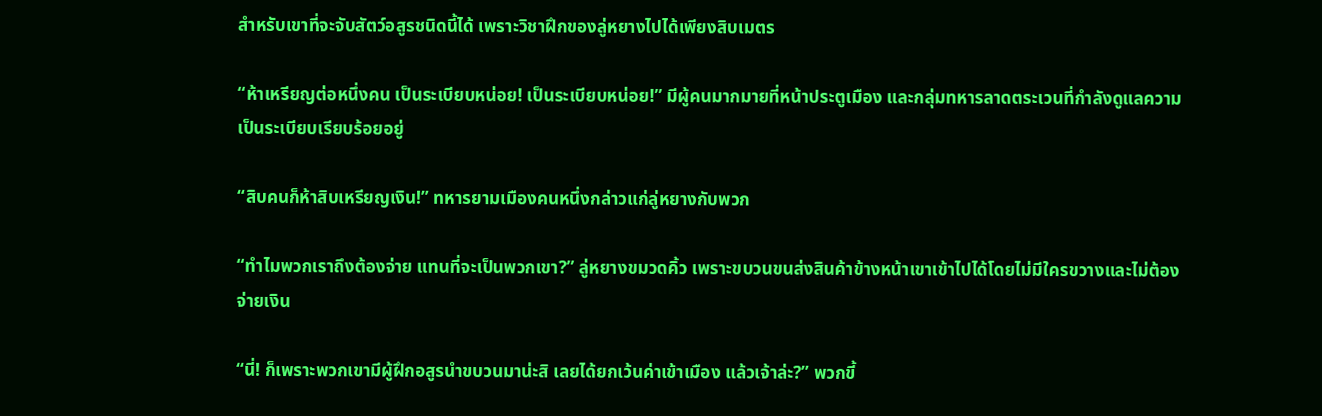สำหรับเขาที่จะจับสัตว์อสูรชนิดนี้ได้ เพราะวิชาฝึกของลู่หยางไปได้เพียงสิบเมตร

“ห้าเหรียญต่อหนึ่งคน เป็นระเบียบหน่อย! เป็นระเบียบหน่อย!” มีผู้คนมากมายที่หน้าประตูเมือง และกลุ่มทหารลาดตระเวนที่กำลังดูแลความเป็นระเบียบเรียบร้อยอยู่

“สิบคนก็ห้าสิบเหรียญเงิน!” ทหารยามเมืองคนหนึ่งกล่าวแก่ลู่หยางกับพวก

“ทำไมพวกเราถึงต้องจ่าย แทนที่จะเป็นพวกเขา?” ลู่หยางขมวดคิ้ว เพราะขบวนขนส่งสินค้าข้างหน้าเขาเข้าไปได้โดยไม่มีใครขวางและไม่ต้องจ่ายเงิน

“นี่! ก็เพราะพวกเขามีผู้ฝึกอสูรนำขบวนมาน่ะสิ เลยได้ยกเว้นค่าเข้าเมือง แล้วเจ้าล่ะ?” พวกขี้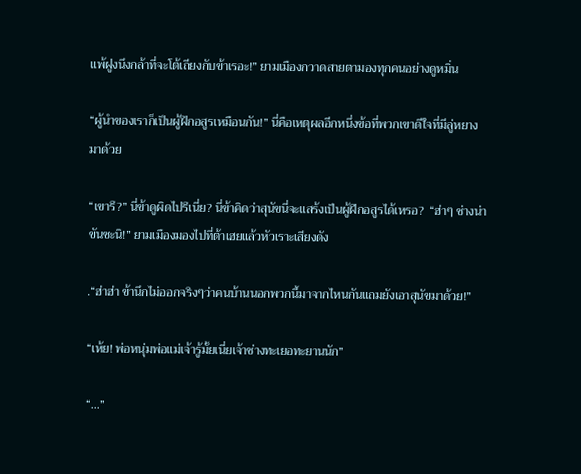แพ้ฝูงนึงกล้าที่จะโต้เถียงกับข้าเรอะ!” ยามเมืองกวาดสายตามองทุกคนอย่างดูหมิ่น

“ผู้นำของเราก็เป็นผู้ฝึกอสูรเหมือนกัน!” นี่คือเหตุผลอีกหนึ่งข้อที่พวกเขาดีใจที่มีลู่หยางมาด้วย

“เขารึ?” นี่ข้าดูผิดไปรึเนี่ย? นี่ข้าคิดว่าสุนัขนี่จะแสร้งเป็นผู้ฝึกอสูรได้เหรอ?  “ฮ่าๆ ช่างน่าขันซะนิ!” ยามเมืองมองไปที่ต้าเฮยแล้วหัวเราะเสียงดัง

.“ฮ่าฮ่า ข้านึกไม่ออกจริงๆว่าคนบ้านนอกพวกนี้มาจากไหนกันแถมยังเอาสุนัขมาด้วย!”

“เห้ย! พ่อหนุ่มพ่อแม่เจ้ารู้มั้ยเนี่ยเจ้าช่างทะเยอทะยานนัก”

“…”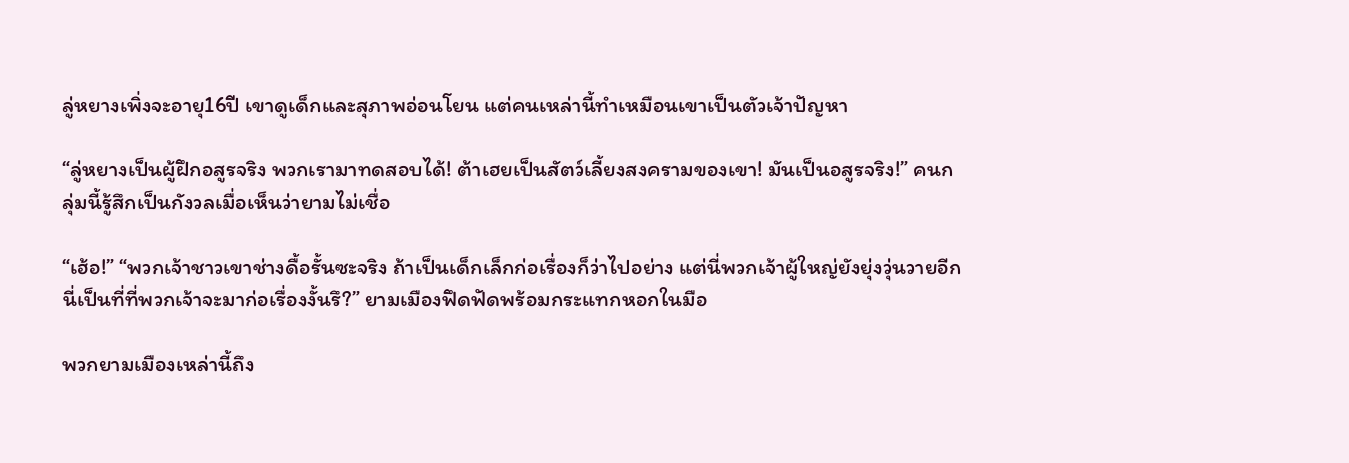ลู่หยางเพิ่งจะอายุ16ปี เขาดูเด็กและสุภาพอ่อนโยน แต่คนเหล่านี้ทำเหมือนเขาเป็นตัวเจ้าปัญหา

“ลู่หยางเป็นผู้ฝึกอสูรจริง พวกเรามาทดสอบได้! ต้าเฮยเป็นสัตว์เลี้ยงสงครามของเขา! มันเป็นอสูรจริง!” คนกลุ่มนี้รู้สึกเป็นกังวลเมื่อเห็นว่ายามไม่เชื่อ

“เฮ้อ!” “พวกเจ้าชาวเขาช่างดื้อรั้นซะจริง ถ้าเป็นเด็กเล็กก่อเรื่องก็ว่าไปอย่าง แต่นี่พวกเจ้าผู้ใหญ่ยังยุ่งวุ่นวายอีก นี่เป็นที่ที่พวกเจ้าจะมาก่อเรื่องงั้นรึ?” ยามเมืองฟึดฟัดพร้อมกระแทกหอกในมือ

พวกยามเมืองเหล่านี้ถึง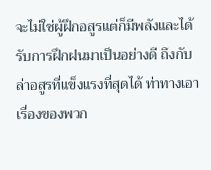จะไม่ใช่ผู้ฝึกอสูรแต่ก็มีพลังและได้รับการฝึกฝนมาเป็นอย่างดี ถึงกับล่าอสูรที่แข็งแรงที่สุดได้ ท่าทางเอาเรื่องของพวก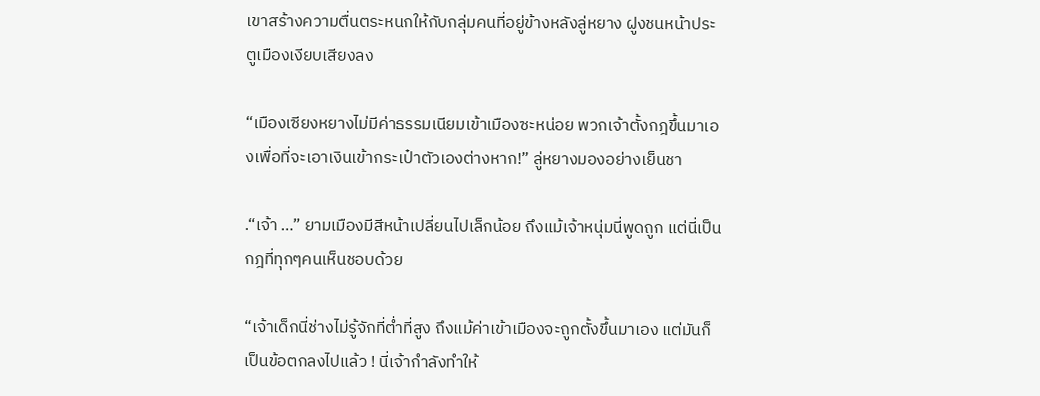เขาสร้างความตื่นตระหนกให้กับกลุ่มคนที่อยู่ข้างหลังลู่หยาง ฝูงชนหน้าประตูเมืองเงียบเสียงลง

“เมืองเซียงหยางไม่มีค่าธรรมเนียมเข้าเมืองซะหน่อย พวกเจ้าตั้งกฎขึ้นมาเองเพื่อที่จะเอาเงินเข้ากระเป๋าตัวเองต่างหาก!” ลู่หยางมองอย่างเย็นชา

.“เจ้า …” ยามเมืองมีสีหน้าเปลี่ยนไปเล็กน้อย ถึงแม้เจ้าหนุ่มนี่พูดถูก แต่นี่เป็นกฎที่ทุกๆคนเห็นชอบด้วย

“เจ้าเด็กนี่ช่างไม่รู้จักที่ต่ำที่สูง ถึงแม้ค่าเข้าเมืองจะถูกตั้งขึ้นมาเอง แต่มันก็เป็นข้อตกลงไปแล้ว ! นี่เจ้ากำลังทำให้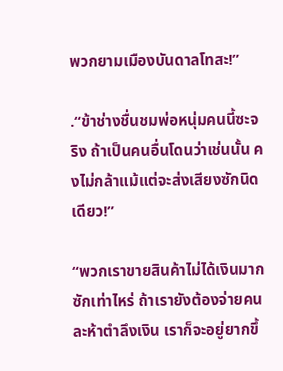พวกยามเมืองบันดาลโทสะ!”

.“ข้าช่างชื่นชมพ่อหนุ่มคนนี้ซะจริง ถ้าเป็นคนอื่นโดนว่าเช่นนั้น คงไม่กล้าแม้แต่จะส่งเสียงซักนิดเดียว!”

“พวกเราขายสินค้าไม่ได้เงินมากซักเท่าไหร่ ถ้าเรายังต้องจ่ายคนละห้าตำลึงเงิน เราก็จะอยู่ยากขึ้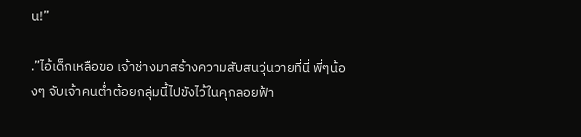น!”

.”ไอ้เด็กเหลือขอ เจ้าช่างมาสร้างความสับสนวุ่นวายที่นี่ พี่ๆน้องๆ จับเจ้าคนต่ำต้อยกลุ่มนี้ไปขังไว้ในคุกลอยฟ้า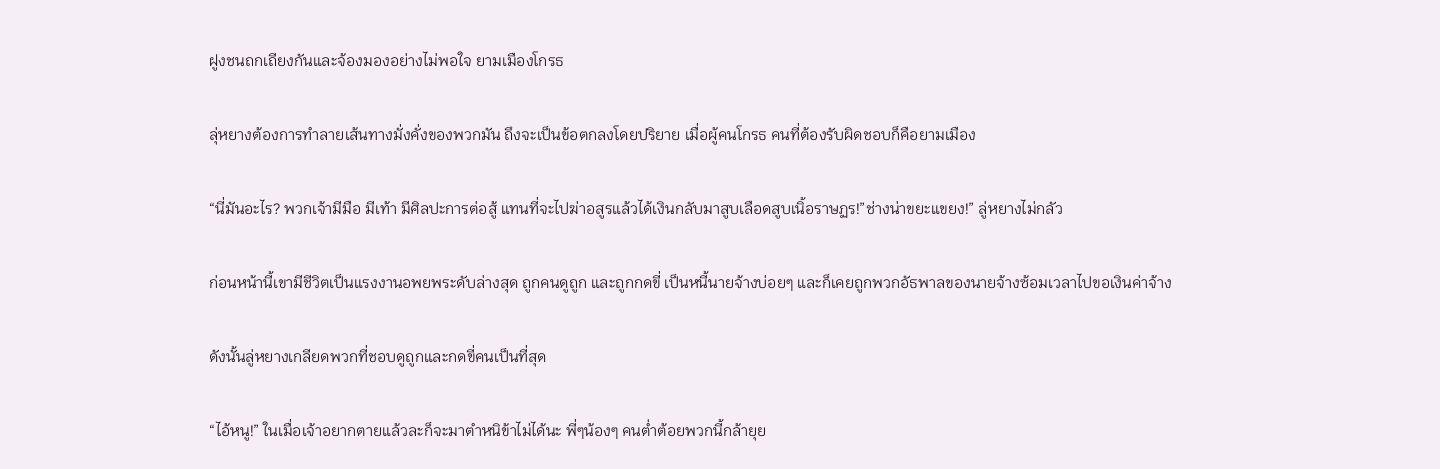ฝูงชนถกเถียงกันและจ้องมองอย่างไม่พอใจ ยามเมืองโกรธ

ลุ่หยางต้องการทำลายเส้นทางมั่งคั่งของพวกมัน ถึงจะเป็นข้อตกลงโดยปริยาย เมื่อผู้คนโกรธ คนที่ต้องรับผิดชอบก็คือยามเมือง

“นี่มันอะไร? พวกเจ้ามีมือ มีเท้า มีศิลปะการต่อสู้ แทนที่จะไปฆ่าอสูรแล้วได้เงินกลับมาสูบเลือดสูบเนิ้อราษฏร!”ช่างน่าขยะแขยง!” ลู่หยางไม่กลัว

ก่อนหน้านี้เขามีชีวิตเป็นแรงงานอพยพระดับล่างสุด ถูกคนดูถูก และถูกกดขี่ เป็นหนี้นายจ้างบ่อยๆ และก็เคยถูกพวกอัธพาลของนายจ้างซ้อมเวลาไปขอเงินค่าจ้าง

ดังนั้นลู่หยางเกลียดพวกที่ชอบดูถูกและกดขี่คนเป็นที่สุด

“ไอ้หนู!” ในเมื่อเจ้าอยากตายแล้วละก็จะมาตำหนิข้าไม่ได้นะ พี่ๆน้องๆ คนต่ำต้อยพวกนี้กล้ายุย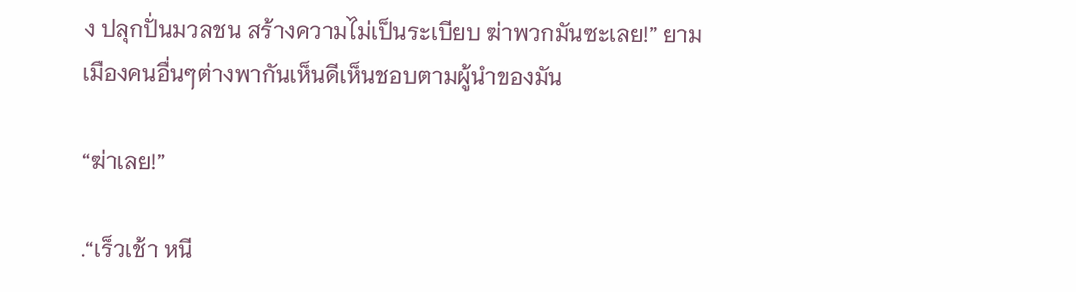ง ปลุกปั่นมวลชน สร้างความไม่เป็นระเบียบ ฆ่าพวกมันซะเลย!” ยามเมืองคนอื่นๆต่างพากันเห็นดีเห็นชอบตามผู้นำของมัน

“ฆ่าเลย!”

.“เร็วเช้า หนี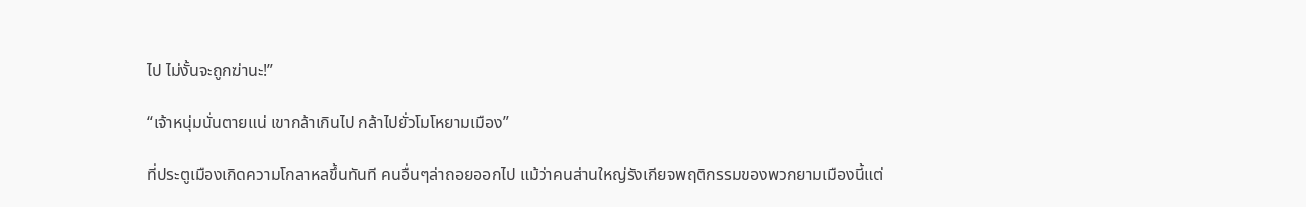ไป ไม่งั้นจะถูกฆ่านะ!”

“เจ้าหนุ่มนั่นตายแน่ เขากล้าเกินไป กล้าไปยั่วโมโหยามเมือง”

ที่ประตูเมืองเกิดความโกลาหลขึ้นทันที คนอื่นๆล่าถอยออกไป แม้ว่าคนส่านใหญ่รังเกียจพฤติกรรมของพวกยามเมืองนี้แต่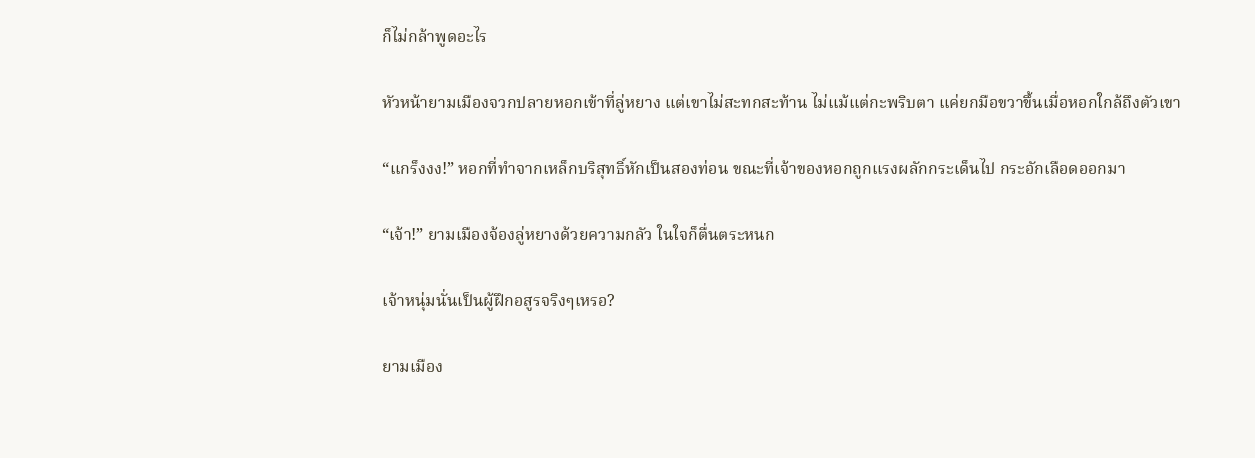ก็ไม่กล้าพูดอะไร

หัวหน้ายามเมืองจวกปลายหอกเข้าที่ลู่หยาง แต่เขาไม่สะทกสะท้าน ไม่แม้แต่กะพริบตา แค่ยกมือขวาขึ้นเมื่อหอกใกล้ถึงตัวเขา

“แกร็งงง!” หอกที่ทำจากเหล็กบริสุทธิ์หักเป็นสองท่อน ขณะที่เจ้าของหอกถูกแรงผลักกระเด็นไป กระอักเลือดออกมา

“เจ้า!” ยามเมืองจ้องลู่หยางด้วยความกลัว ในใจก็ตื่นตระหนก

เจ้าหนุ่มนั่นเป็นผู้ฝึกอสูรจริงๆเหรอ?

ยามเมือง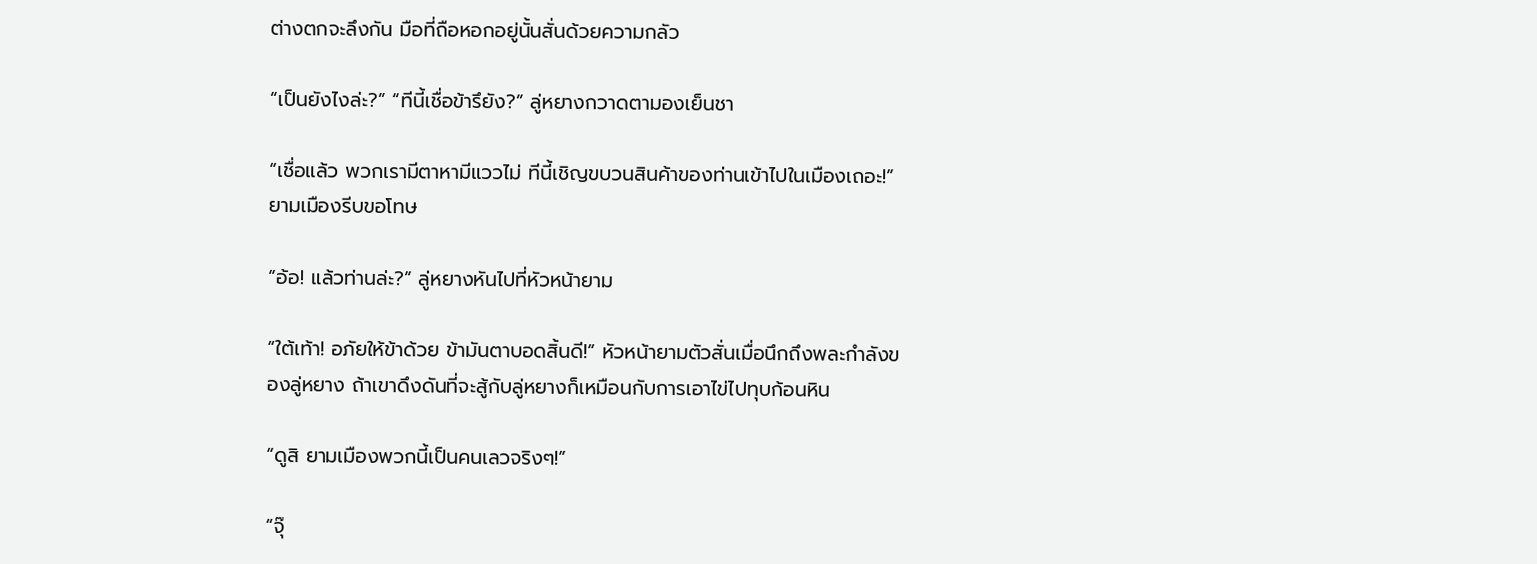ต่างตกจะลึงกัน มือที่ถือหอกอยู่นั้นสั่นด้วยความกลัว

“เป็นยังไงล่ะ?” “ทีนี้เชื่อข้ารึยัง?” ลู่หยางกวาดตามองเย็นชา

“เชื่อแล้ว พวกเรามีตาหามีแววไม่ ทีนี้เชิญขบวนสินค้าของท่านเข้าไปในเมืองเถอะ!” ยามเมืองรีบขอโทษ

“อ้อ! แล้วท่านล่ะ?” ลู่หยางหันไปที่หัวหน้ายาม

“ใต้เท้า! อภัยให้ข้าด้วย ข้ามันตาบอดสิ้นดี!” หัวหน้ายามตัวสั่นเมื่อนึกถึงพละกำลังของลู่หยาง ถ้าเขาดึงดันที่จะสู้กับลู่หยางก็เหมือนกับการเอาไข่ไปทุบก้อนหิน

“ดูสิ ยามเมืองพวกนี้เป็นคนเลวจริงๆ!”

“จุ๊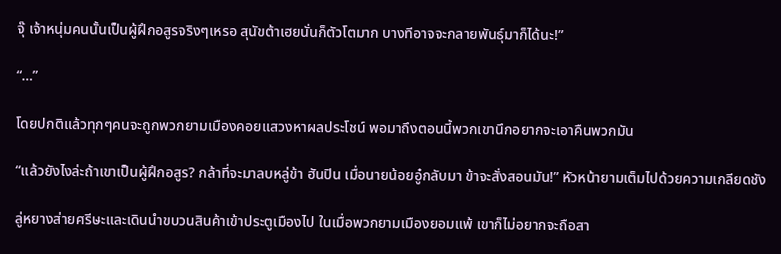จุ๊ เจ้าหนุ่มคนนั้นเป็นผู้ฝึกอสูรจริงๆเหรอ สุนัขต้าเฮยนั่นก็ตัวโตมาก บางทีอาจจะกลายพันธุ์มาก็ได้นะ!”

“…”

โดยปกติแล้วทุกๆคนจะถูกพวกยามเมืองคอยแสวงหาผลประโชน์ พอมาถึงตอนนี้พวกเขานึกอยากจะเอาคืนพวกมัน

“แล้วยังไงล่ะถ้าเขาเป็นผู้ฝึกอสูร? กล้าที่จะมาลบหลู่ข้า ฮันปิน เมื่อนายน้อยอู๋กลับมา ข้าจะสั่งสอนมัน!” หัวหน้ายามเต็มไปด้วยความเกลียดชัง

ลู่หยางส่ายศรีษะและเดินนำขบวนสินค้าเข้าประตูเมืองไป ในเมื่อพวกยามเมืองยอมแพ้ เขาก็ไม่อยากจะถือสา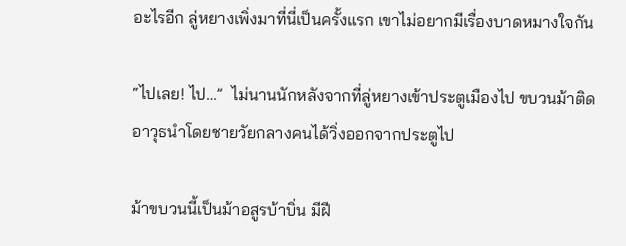อะไรอีก ลู่หยางเพิ่งมาที่นี่เป็นครั้งแรก เขาไม่อยากมีเรื่องบาดหมางใจกัน

“ไปเลย! ไป…”  ไม่นานนักหลังจากที่ลู่หยางเข้าประตูเมืองไป ขบวนม้าติดอาวุธนำโดยชายวัยกลางคนได้วิ่งออกจากประตูไป

ม้าขบวนนี้เป็นม้าอสูรบ้าบิ่น มีฝี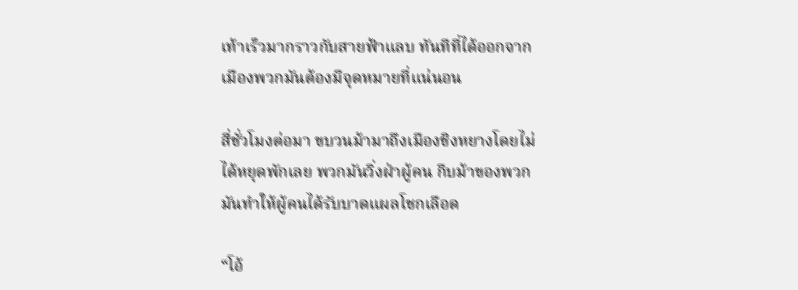เท้าเร็วมากราวกับสายฟ้าแลบ ทันทีที่ได้ออกจากเมืองพวกมันต้องมีจุดหมายที่แน่นอน

สี่ชั่วโมงต่อมา ขบวนม้ามาถึงเมืองชิงหยางโดยไม่ได้หยุดพักเลย พวกมันวิ่งฝ่าผู้คน กีบม้าของพวกมันทำให้ผู้คนได้รับบาดแผลโชกเลือด

“โอ้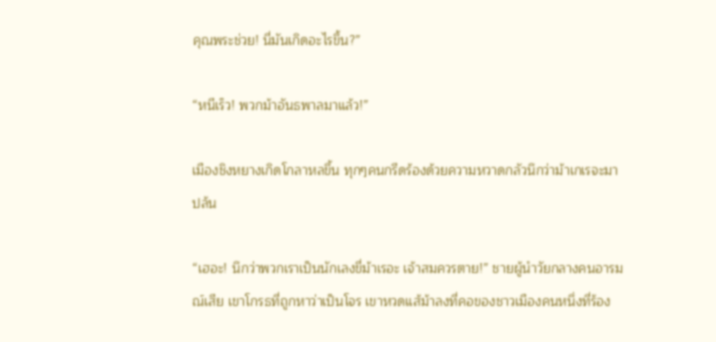คุณพระช่วย! นี่มันเกิดอะไรขึ้น?”

“หนีเร็ว! พวกม้าอันธพาลมาแล้ว!”

เมืองชิงหยางเกิดโกลาหลขึ้น ทุกๆคนกรีดร้องด้วยความหวาดกลัวนึกว่าม้าเกเรจะมาปล้น

“เฮอะ! นึกว่าพวกเราเป็นนักเลงขี่ม้าเรอะ เจ้าสมควรตาย!” ชายผู้นำวัยกลางคนอารมณ์เสีย เขาโกรธที่ถูกหาว่าเป็นโจร เขาหวดแส้ม้าลงที่คอของชาวเมืองคนหนึ่งที่ร้อง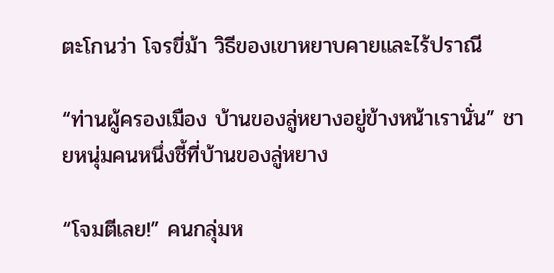ตะโกนว่า โจรขี่ม้า วิธีของเขาหยาบคายและไร้ปราณี

“ท่านผู้ครองเมือง บ้านของลู่หยางอยู่ข้างหน้าเรานั่น” ชายหนุ่มคนหนึ่งชี้ที่บ้านของลู่หยาง

“โจมตีเลย!” คนกลุ่มห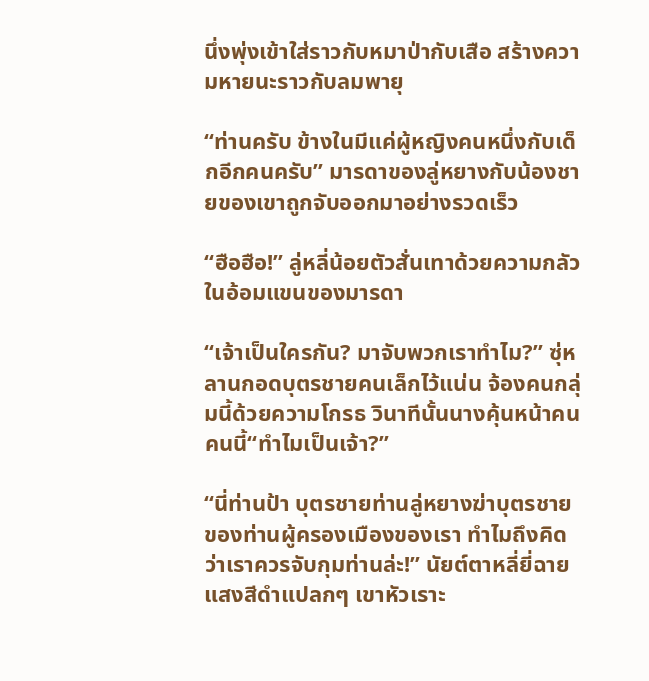นึ่งพุ่งเข้าใส่ราวกับหมาป่ากับเสือ สร้างความหายนะราวกับลมพายุ

“ท่านครับ ข้างในมีแค่ผู้หญิงคนหนึ่งกับเด็กอีกคนครับ” มารดาของลู่หยางกับน้องชายของเขาถูกจับออกมาอย่างรวดเร็ว

“ฮือฮือ!” ลู่หลี่น้อยตัวสั่นเทาด้วยความกลัวในอ้อมแขนของมารดา

“เจ้าเป็นใครกัน? มาจับพวกเราทำไม?” ซุ่หลานกอดบุตรชายคนเล็กไว้แน่น จ้องคนกลุ่มนี้ด้วยความโกรธ วินาทีนั้นนางคุ้นหน้าคนคนนี้“ทำไมเป็นเจ้า?”

“นี่ท่านป้า บุตรชายท่านลู่หยางฆ่าบุตรชายของท่านผู้ครองเมืองของเรา ทำไมถึงคิดว่าเราควรจับกุมท่านล่ะ!” นัยต์ตาหลี่ยี่ฉายแสงสีดำแปลกๆ เขาหัวเราะ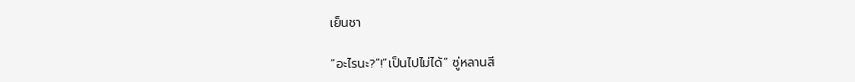เย็นชา

“อะไรนะ?”!“เป็นไปไม่ได้” ซู่หลานสี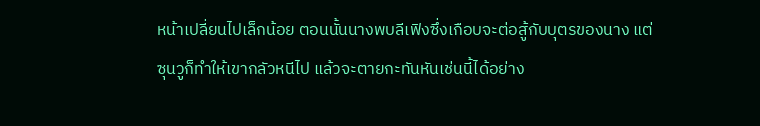หน้าเปลี่ยนไปเล็กน้อย ตอนนั้นนางพบลีเฟิงซึ่งเกือบจะต่อสู้กับบุตรของนาง แต่ซุนวูก็ทำให้เขากลัวหนีไป แล้วจะตายกะทันหันเช่นนี้ได้อย่าง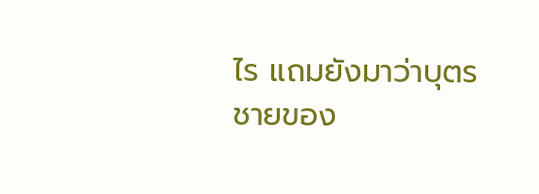ไร แถมยังมาว่าบุตรชายของ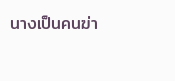นางเป็นคนฆ่า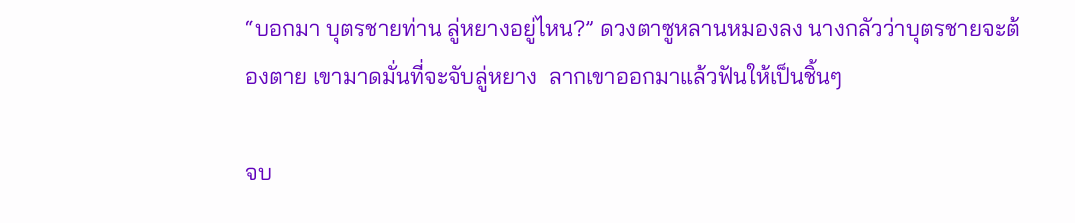“บอกมา บุตรชายท่าน ลู่หยางอยู่ไหน?” ดวงตาซูหลานหมองลง นางกลัวว่าบุตรชายจะต้องตาย เขามาดมั่นที่จะจับลู่หยาง  ลากเขาออกมาแล้วฟันให้เป็นชิ้นๆ

จบ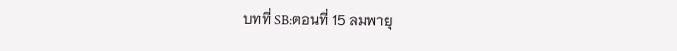บทที่ SB:ตอนที่ 15 ลมพายุ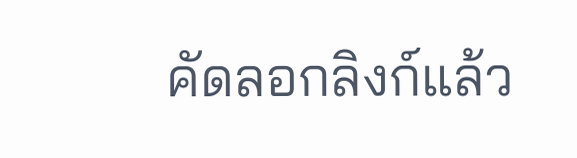คัดลอกลิงก์แล้ว